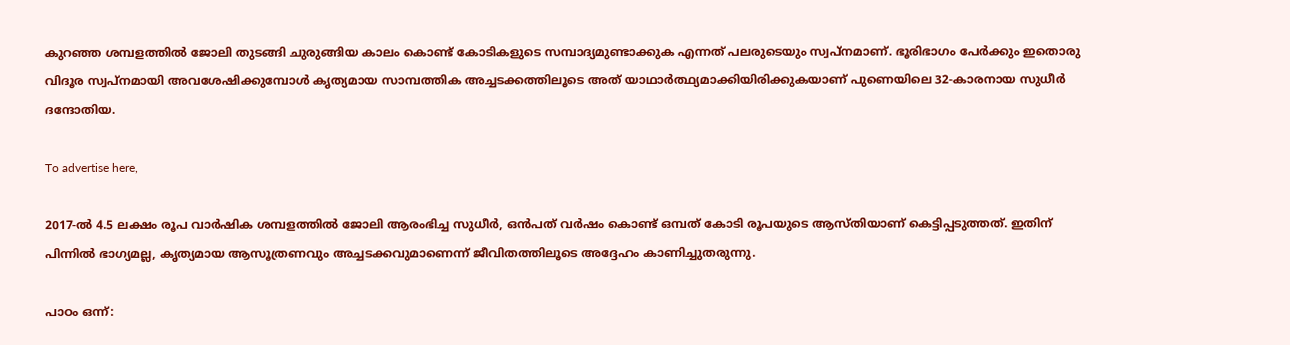കുറഞ്ഞ ശമ്പളത്തിൽ ജോലി തുടങ്ങി ചുരുങ്ങിയ കാലം കൊണ്ട് കോടികളുടെ സമ്പാദ്യമുണ്ടാക്കുക എന്നത് പലരുടെയും സ്വപ്നമാണ്. ഭൂരിഭാഗം പേർക്കും ഇതൊരു വിദൂര സ്വപ്നമായി അവശേഷിക്കുമ്പോൾ കൃത്യമായ സാമ്പത്തിക അച്ചടക്കത്തിലൂടെ അത് യാഥാർത്ഥ്യമാക്കിയിരിക്കുകയാണ് പുണെയിലെ 32-കാരനായ സുധീർ ദന്ദോതിയ.

To advertise here,

2017-ൽ 4.5 ലക്ഷം രൂപ വാർഷിക ശമ്പളത്തിൽ ജോലി ആരംഭിച്ച സുധീർ, ഒൻപത് വർഷം കൊണ്ട് ഒമ്പത് കോടി രൂപയുടെ ആസ്തിയാണ് കെട്ടിപ്പടുത്തത്. ഇതിന് പിന്നിൽ ഭാഗ്യമല്ല, കൃത്യമായ ആസൂത്രണവും അച്ചടക്കവുമാണെന്ന് ജീവിതത്തിലൂടെ അദ്ദേഹം കാണിച്ചുതരുന്നു.

പാഠം ഒന്ന്: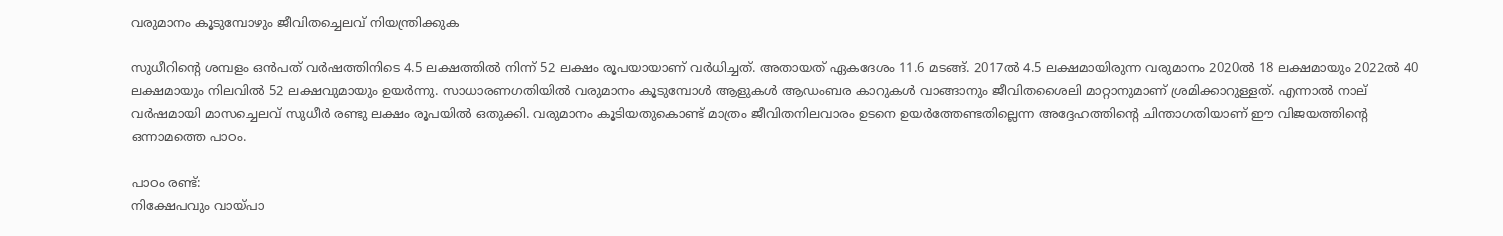വരുമാനം കൂടുമ്പോഴും ജീവിതച്ചെലവ് നിയന്ത്രിക്കുക

സുധീറിന്റെ ശമ്പളം ഒൻപത് വർഷത്തിനിടെ 4.5 ലക്ഷത്തിൽ നിന്ന് 52 ലക്ഷം രൂപയായാണ് വർധിച്ചത്. അതായത് ഏകദേശം 11.6 മടങ്ങ്. 2017ൽ 4.5 ലക്ഷമായിരുന്ന വരുമാനം 2020ൽ 18 ലക്ഷമായും 2022ൽ 40 ലക്ഷമായും നിലവിൽ 52 ലക്ഷവുമായും ഉയർന്നു. സാധാരണഗതിയിൽ വരുമാനം കൂടുമ്പോൾ ആളുകൾ ആഡംബര കാറുകൾ വാങ്ങാനും ജീവിതശൈലി മാറ്റാനുമാണ് ശ്രമിക്കാറുള്ളത്. എന്നാൽ നാല് വർഷമായി മാസച്ചെലവ് സുധീർ രണ്ടു ലക്ഷം രൂപയിൽ ഒതുക്കി. വരുമാനം കൂടിയതുകൊണ്ട് മാത്രം ജീവിതനിലവാരം ഉടനെ ഉയർത്തേണ്ടതില്ലെന്ന അദ്ദേഹത്തിന്റെ ചിന്താഗതിയാണ് ഈ വിജയത്തിന്റെ ഒന്നാമത്തെ പാഠം.

പാഠം രണ്ട്:
നിക്ഷേപവും വായ്പാ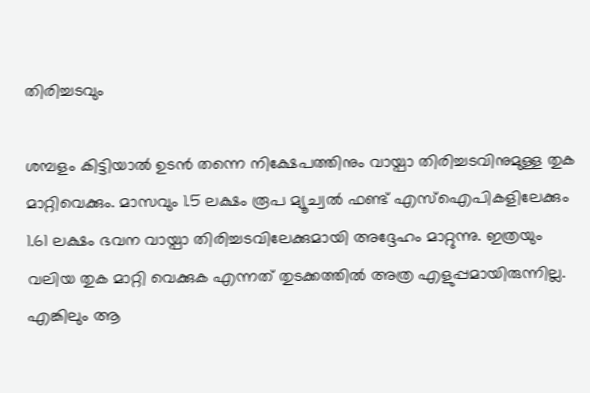തിരിച്ചടവും

ശമ്പളം കിട്ടിയാൽ ഉടൻ തന്നെ നിക്ഷേപത്തിനും വായ്പാ തിരിച്ചടവിനുമുള്ള തുക മാറ്റിവെക്കും. മാസവും 1.5 ലക്ഷം രൂപ മ്യൂച്വൽ ഫണ്ട് എസ്‌ഐപികളിലേക്കും 1.61 ലക്ഷം ഭവന വായ്പാ തിരിച്ചടവിലേക്കുമായി അദ്ദേഹം മാറ്റുന്നു. ഇത്രയും വലിയ തുക മാറ്റി വെക്കുക എന്നത് തുടക്കത്തിൽ അത്ര എളുപ്പമായിരുന്നില്ല. എങ്കിലും ആ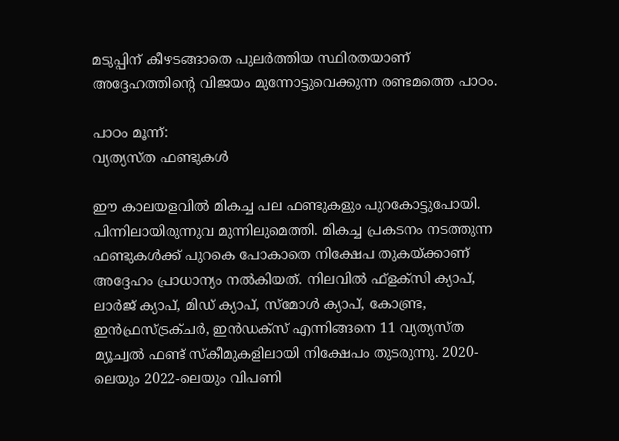മടുപ്പിന് കീഴടങ്ങാതെ പുലർത്തിയ സ്ഥിരതയാണ് അദ്ദേഹത്തിന്റെ വിജയം മുന്നോട്ടുവെക്കുന്ന രണ്ടമത്തെ പാഠം.

പാഠം മൂന്ന്:
വ്യത്യസ്ത ഫണ്ടുകൾ

ഈ കാലയളവിൽ മികച്ച പല ഫണ്ടുകളും പുറകോട്ടുപോയി. പിന്നിലായിരുന്നുവ മുന്നിലുമെത്തി. മികച്ച പ്രകടനം നടത്തുന്ന ഫണ്ടുകൾക്ക് പുറകെ പോകാതെ നിക്ഷേപ തുകയ്ക്കാണ് അദ്ദേഹം പ്രാധാന്യം നൽകിയത്. നിലവിൽ ഫ്‌ളക്‌സി ക്യാപ്, ലാർജ് ക്യാപ്, മിഡ് ക്യാപ്, സ്‌മോൾ ക്യാപ്, കോണ്ട്ര, ഇൻഫ്രസ്ട്രക്ചർ, ഇൻഡക്‌സ് എന്നിങ്ങനെ 11 വ്യത്യസ്ത മ്യൂച്വൽ ഫണ്ട് സ്‌കീമുകളിലായി നിക്ഷേപം തുടരുന്നു. 2020-ലെയും 2022-ലെയും വിപണി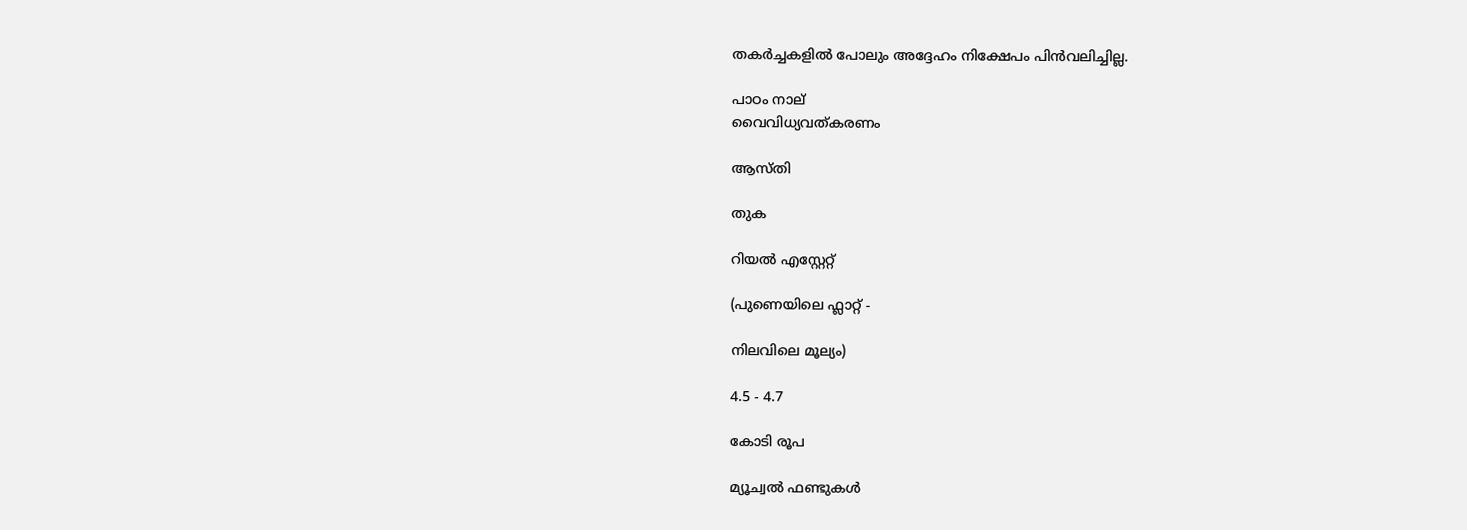തകർച്ചകളിൽ പോലും അദ്ദേഹം നിക്ഷേപം പിൻവലിച്ചില്ല.

പാഠം നാല്
വൈവിധ്യവത്കരണം

ആസ്തി

തുക

റിയൽ എസ്റ്റേറ്റ്

(പുണെയിലെ ഫ്ലാറ്റ് -

നിലവിലെ മൂല്യം)

4.5 - 4.7

കോടി രൂപ

മ്യൂച്വൽ ഫണ്ടുകൾ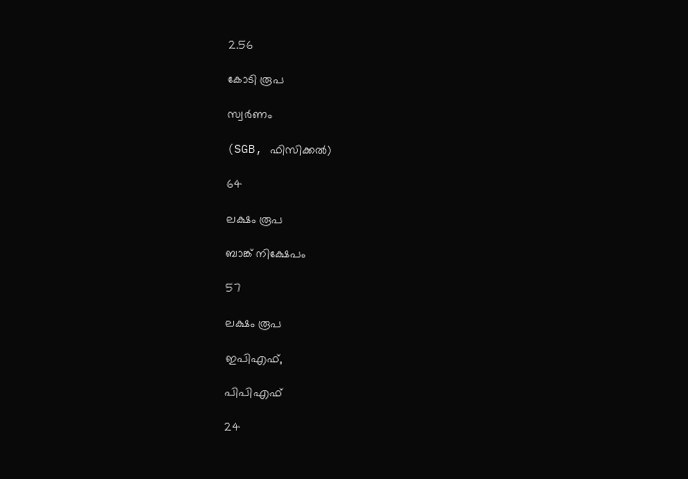2.56

കോടി രൂപ

സ്വർണം

(SGB, ഫിസിക്കൽ)

64

ലക്ഷം രൂപ

ബാങ്ക് നിക്ഷേപം

57

ലക്ഷം രൂപ

ഇപിഎഫ്,

പിപിഎഫ്‌

24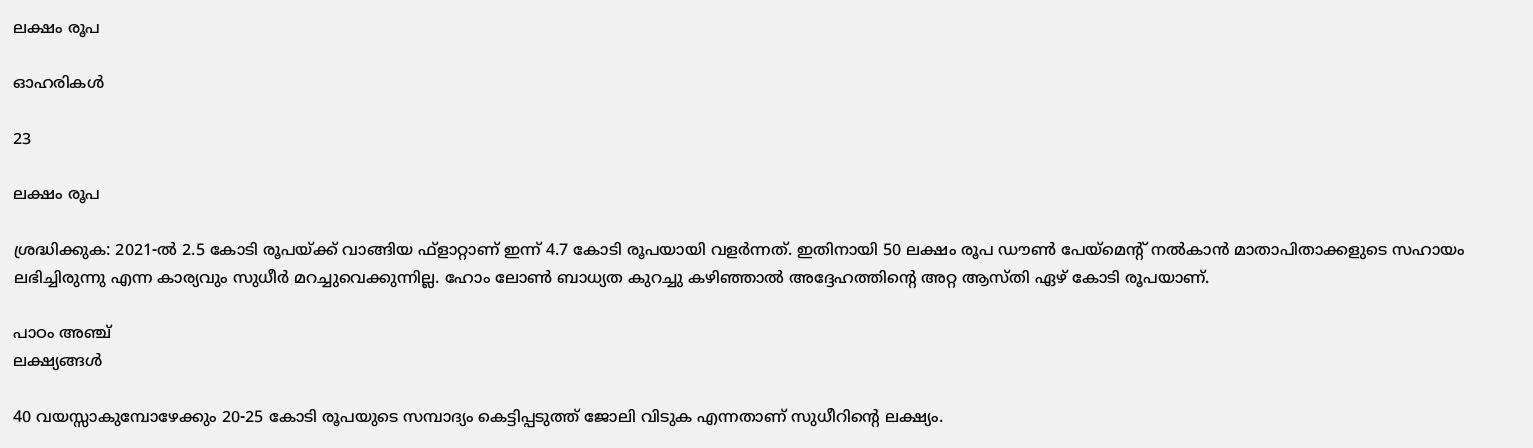ലക്ഷം രൂപ

ഓഹരികൾ

23

ലക്ഷം രൂപ

ശ്രദ്ധിക്കുക: 2021-ൽ 2.5 കോടി രൂപയ്ക്ക് വാങ്ങിയ ഫ്‌ളാറ്റാണ് ഇന്ന് 4.7 കോടി രൂപയായി വളർന്നത്. ഇതിനായി 50 ലക്ഷം രൂപ ഡൗൺ പേയ്മെന്റ് നൽകാൻ മാതാപിതാക്കളുടെ സഹായം ലഭിച്ചിരുന്നു എന്ന കാര്യവും സുധീർ മറച്ചുവെക്കുന്നില്ല. ഹോം ലോൺ ബാധ്യത കുറച്ചു കഴിഞ്ഞാൽ അദ്ദേഹത്തിന്റെ അറ്റ ആസ്തി ഏഴ് കോടി രൂപയാണ്.

പാഠം അഞ്ച്
ലക്ഷ്യങ്ങൾ

40 വയസ്സാകുമ്പോഴേക്കും 20-25 കോടി രൂപയുടെ സമ്പാദ്യം കെട്ടിപ്പടുത്ത് ജോലി വിടുക എന്നതാണ് സുധീറിന്റെ ലക്ഷ്യം.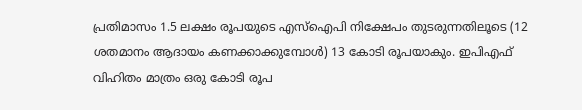പ്രതിമാസം 1.5 ലക്ഷം രൂപയുടെ എസ്‌ഐപി നിക്ഷേപം തുടരുന്നതിലൂടെ (12 ശതമാനം ആദായം കണക്കാക്കുമ്പോൾ) 13 കോടി രൂപയാകും. ഇപിഎഫ് വിഹിതം മാത്രം ഒരു കോടി രൂപ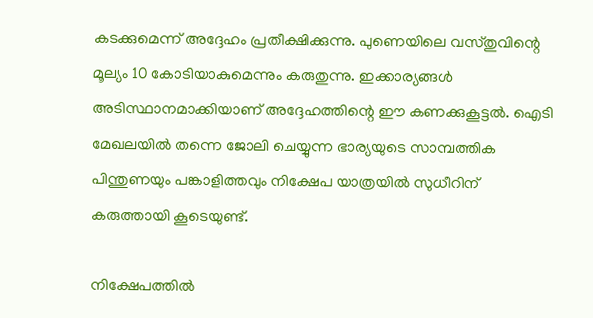കടക്കുമെന്ന് അദ്ദേഹം പ്രതീക്ഷിക്കുന്നു. പുണെയിലെ വസ്തുവിന്റെ മൂല്യം 10 കോടിയാകുമെന്നും കരുതുന്നു. ഇക്കാര്യങ്ങൾ അടിസ്ഥാനമാക്കിയാണ് അദ്ദേഹത്തിന്റെ ഈ കണക്കുകൂട്ടൽ. ഐടി മേഖലയിൽ തന്നെ ജോലി ചെയ്യുന്ന ഭാര്യയുടെ സാമ്പത്തിക പിന്തുണയും പങ്കാളിത്തവും നിക്ഷേപ യാത്രയിൽ സുധീറിന് കരുത്തായി കൂടെയുണ്ട്.

നിക്ഷേപത്തിൽ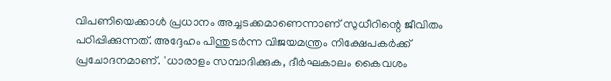വിപണിയെക്കാൾ പ്രധാനം അച്ചടക്കമാണെന്നാണ് സുധീറിന്റെ ജീവിതം പഠിപ്പിക്കുന്നത്. അദ്ദേഹം പിന്തുടർന്ന വിജയമന്ത്രം നിക്ഷേപകർക്ക് പ്രചോദനമാണ്. 'ധാരാളം സമ്പാദിക്കുക, ദീർഘകാലം കൈവശം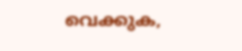വെക്കുക,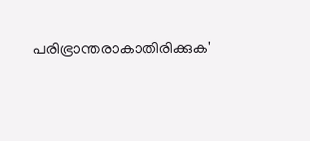പരിഭ്രാന്തരാകാതിരിക്കുക'